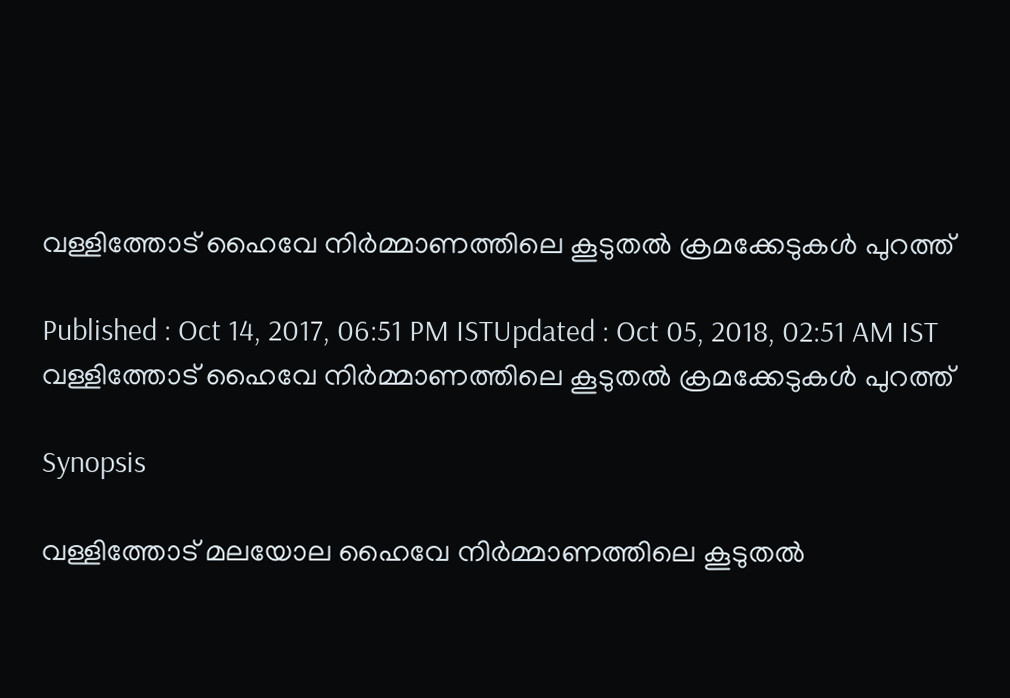വള്ളിത്തോട് ഹൈവേ നിർമ്മാണത്തിലെ കൂടുതൽ ക്രമക്കേടുകൾ പുറത്ത്

Published : Oct 14, 2017, 06:51 PM ISTUpdated : Oct 05, 2018, 02:51 AM IST
വള്ളിത്തോട് ഹൈവേ നിർമ്മാണത്തിലെ കൂടുതൽ ക്രമക്കേടുകൾ പുറത്ത്

Synopsis

വള്ളിത്തോട് മലയോല ഹൈവേ നിർമ്മാണത്തിലെ കൂടുതൽ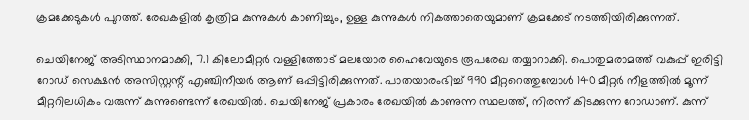ക്രമക്കേടുകൾ പുറത്ത്. രേഖകളിൽ കൃത്രിമ കുന്നുകൾ കാണിച്ചും, ഉള്ള കുന്നുകൾ നികത്താതെയുമാണ് ക്രമക്കേട് നടത്തിയിരിക്കുന്നത്.

ചെയിനേജ് അടിസ്ഥാനമാക്കി, 7.1 കിലോമീറ്റർ വള്ളിത്തോട് മലയോര ഹൈവേയുടെ രൂപരേഖ തയ്യാറാക്കി. പൊതുമരാമത്ത് വകുപ്പ് ഇരിട്ടി റോഡ് സെക്ഷൻ അസിസ്റ്റന്റ് എഞ്ചിനീയർ ആണ് ഒപ്പിട്ടിരിക്കുന്നത്. പാതയാരംഭിച്ച് 990 മീറ്ററെത്തുമ്പോൾ 140 മീറ്റർ നീളത്തിൽ മൂന്ന് മീറ്ററിലധികം വരുന്ന് കുന്നുണ്ടെന്ന് രേഖയിൽ. ചെയിനേജ് പ്രകാരം രേഖയിൽ കാണുന്ന സ്ഥലത്ത്, നിരന്ന് കിടക്കുന്ന റോഡാണ്. കുന്ന്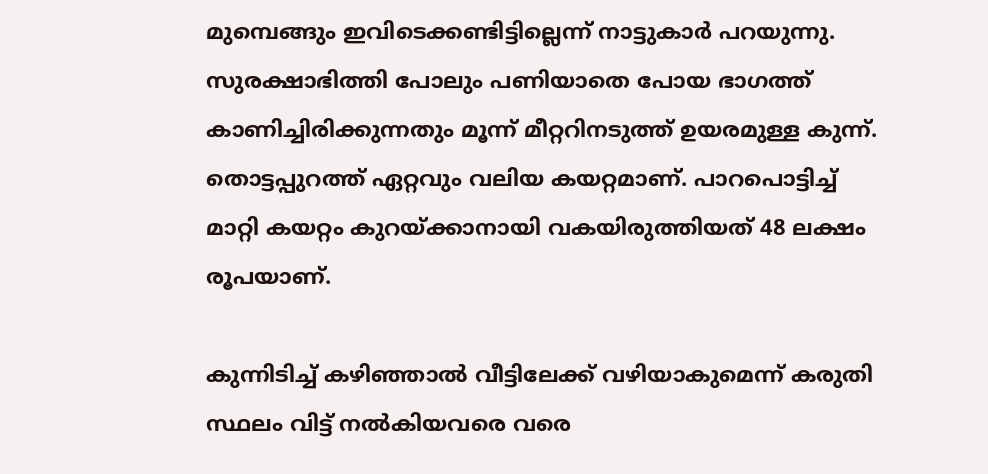മുമ്പെങ്ങും ഇവിടെക്കണ്ടിട്ടില്ലെന്ന് നാട്ടുകാർ പറയുന്നു. സുരക്ഷാഭിത്തി പോലും പണിയാതെ പോയ ഭാഗത്ത് കാണിച്ചിരിക്കുന്നതും മൂന്ന് മീറ്ററിനടുത്ത് ഉയരമുള്ള കുന്ന്. തൊട്ടപ്പുറത്ത് ഏറ്റവും വലിയ കയറ്റമാണ്. പാറപൊട്ടിച്ച് മാറ്റി കയറ്റം കുറയ്ക്കാനായി വകയിരുത്തിയത് 48 ലക്ഷം രൂപയാണ്.

കുന്നിടിച്ച് കഴിഞ്ഞാൽ വീട്ടിലേക്ക് വഴിയാകുമെന്ന് കരുതി സ്ഥലം വിട്ട് നൽകിയവരെ വരെ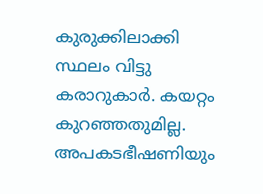കുരുക്കിലാക്കി സ്ഥലം വിട്ടു കരാറുകാർ. കയറ്റം കുറഞ്ഞതുമില്ല. അപകടഭീഷണിയും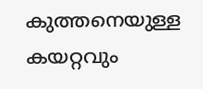കുത്തനെയുള്ള കയറ്റവും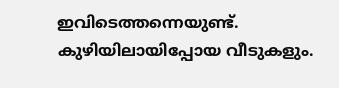ഇവിടെത്തന്നെയുണ്ട്. കുഴിയിലായിപ്പോയ വീടുകളും.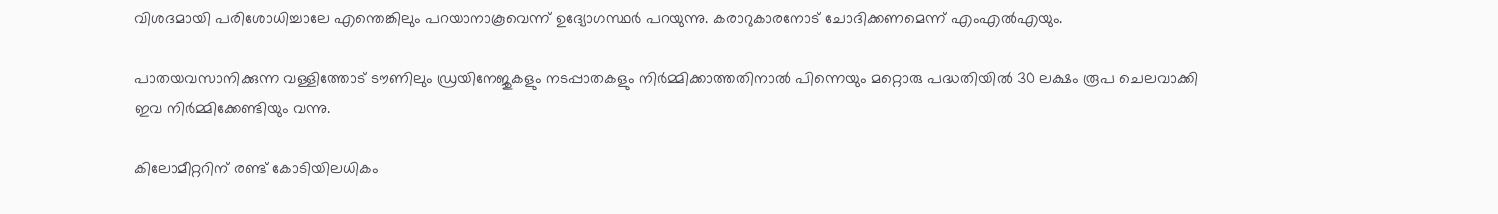വിശദമായി പരിശോധിച്ചാലേ എന്തെങ്കിലും പറയാനാകൂവെന്ന് ഉദ്യോഗസ്ഥർ പറയുന്നു. കരാറുകാരനോട് ചോദിക്കണമെന്ന് എംഎൽഎയും.

പാതയവസാനിക്കുന്ന വള്ളിത്തോട് ടൗണിലും ഡ്രയിനേജുകളും നടപ്പാതകളും നിർമ്മിക്കാത്തതിനാൽ പിന്നെയും മറ്റൊരു പദ്ധതിയിൽ 30 ലക്ഷം രൂപ ചെലവാക്കി ഇവ നിർമ്മിക്കേണ്ടിയും വന്നു.

കിലോമീറ്ററിന് രണ്ട് കോടിയിലധികം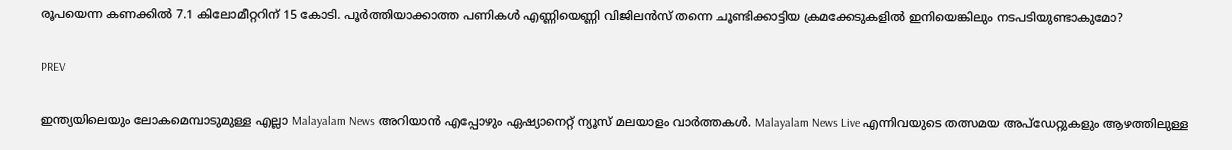രൂപയെന്ന കണക്കിൽ 7.1 കിലോമീറ്ററിന് 15 കോടി. പൂർത്തിയാക്കാത്ത പണികൾ എണ്ണിയെണ്ണി വിജിലൻസ് തന്നെ ചൂണ്ടിക്കാട്ടിയ ക്രമക്കേടുകളിൽ ഇനിയെങ്കിലും നടപടിയുണ്ടാകുമോ?

PREV

ഇന്ത്യയിലെയും ലോകമെമ്പാടുമുള്ള എല്ലാ Malayalam News അറിയാൻ എപ്പോഴും ഏഷ്യാനെറ്റ് ന്യൂസ് മലയാളം വാർത്തകൾ. Malayalam News Live എന്നിവയുടെ തത്സമയ അപ്‌ഡേറ്റുകളും ആഴത്തിലുള്ള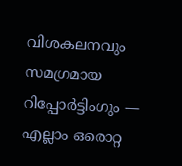വിശകലനവും സമഗ്രമായ റിപ്പോർട്ടിംഗും — എല്ലാം ഒരൊറ്റ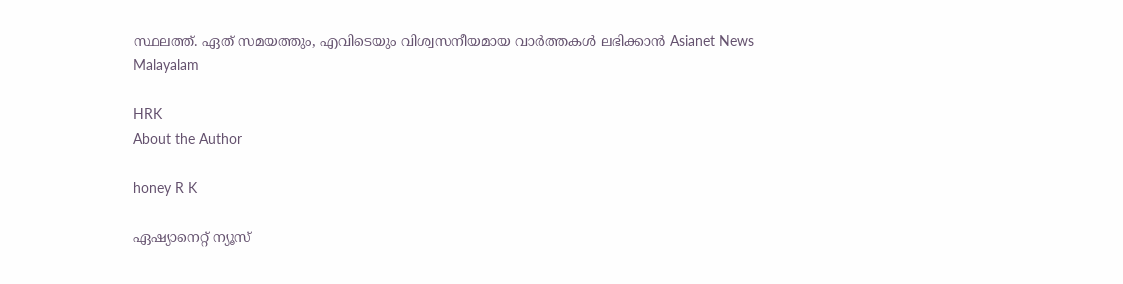സ്ഥലത്ത്. ഏത് സമയത്തും, എവിടെയും വിശ്വസനീയമായ വാർത്തകൾ ലഭിക്കാൻ Asianet News Malayalam

HRK
About the Author

honey R K

ഏഷ്യാനെറ്റ് ന്യൂസ്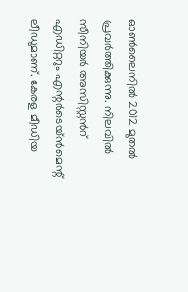ഓണ്‍ലൈനില്‍ 2012 മുതല്‍ പ്രവര്‍ത്തിക്കുന്നു. നിലവില്‍ സീനിയര്‍ അസിസ്റ്റന്‍റ് എഡിറ്ററും എന്റര്‍ടെയ്‍ൻമെന്റ് ലീഡുമാണ്. കേരള മീഡിയ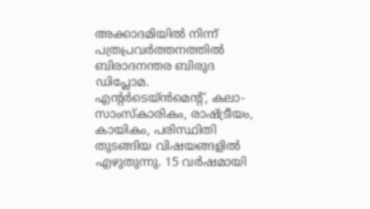അക്കാദമിയില്‍ നിന്ന് പത്രപ്രവര്‍ത്തനത്തില്‍ ബിരാദനന്തര ബിരുദ ഡിപ്ലോമ. എന്റര്‍ടെയ്‍ൻമെന്റ്, കലാ- സാംസ്‍കാരികം, രാഷ്‍ട്രീയം, കായികം, പരിസ്ഥിതി തുടങ്ങിയ വിഷയങ്ങളില്‍ എഴുതുന്നു. 15 വര്‍ഷമായി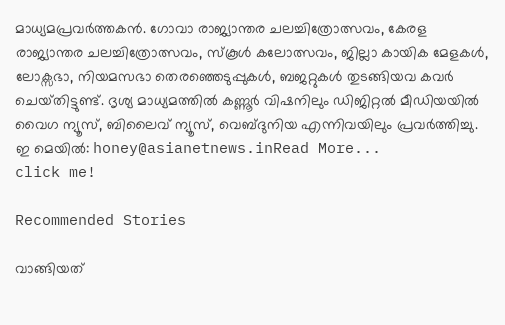മാധ്യമപ്രവര്‍ത്തകൻ. ഗോവാ രാജ്യാന്തര ചലച്ചിത്രോത്സവം, കേരള രാജ്യാന്തര ചലച്ചിത്രോത്സവം, സ്‍കൂള്‍ കലോത്സവം, ജില്ലാ കായിക മേളകള്‍, ലോക്സഭാ, നിയമസഭാ തെരഞ്ഞെടുപ്പുകള്‍, ബജറ്റുകള്‍ തുടങ്ങിയവ കവര്‍ ചെയ്‍തിട്ടുണ്ട്. ദൃശ്യ മാധ്യമത്തില്‍ കണ്ണൂര്‍ വിഷനിലും ഡിജിറ്റൽ മീഡിയയില്‍ വൈഗ ന്യൂസ്, ബിലൈവ് ന്യൂസ്, വെബ്‍ദുനിയ എന്നിവയിലും പ്രവര്‍ത്തിച്ചു. ഇ മെയില്‍: honey@asianetnews.inRead More...
click me!

Recommended Stories

വാങ്ങിയത്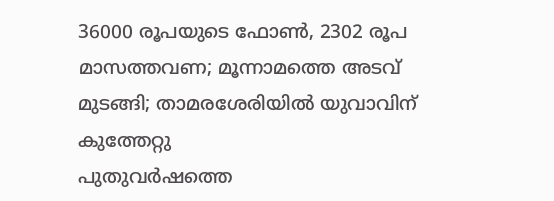36000 രൂപയുടെ ഫോൺ, 2302 രൂപ മാസത്തവണ; മൂന്നാമത്തെ അടവ് മുടങ്ങി; താമരശേരിയിൽ യുവാവിന് കുത്തേറ്റു
പുതുവർഷത്തെ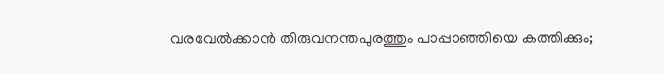വരവേൽക്കാൻ തിരുവനന്തപുരത്തും പാപ്പാഞ്ഞിയെ കത്തിക്കും;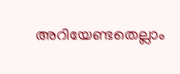അറിയേണ്ടതെല്ലാം